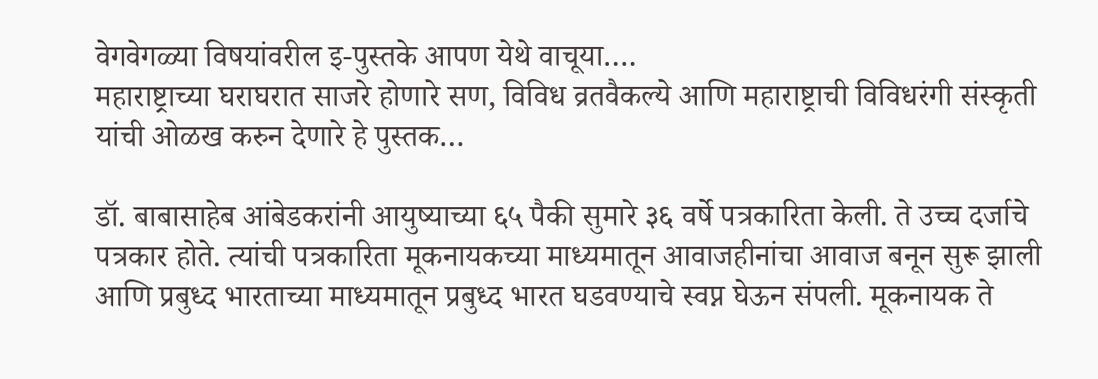वेगवेगळ्या विषयांवरील इ-पुस्तके आपण येथे वाचूया….
महाराष्ट्राच्या घराघरात साजरे होणारे सण, विविध व्रतवैकल्ये आणि महाराष्ट्राची विविधरंगी संस्कृती यांची ओळख करुन देणारे हे पुस्तक…

डॉ. बाबासाहेब आंबेडकरांनी आयुष्याच्या ६५ पैकी सुमारे ३६ वर्षे पत्रकारिता केली. ते उच्च दर्जाचे पत्रकार होते. त्यांची पत्रकारिता मूकनायकच्या माध्यमातून आवाजहीनांचा आवाज बनून सुरू झाली आणि प्रबुध्द भारताच्या माध्यमातून प्रबुध्द भारत घडवण्याचे स्वप्न घेऊन संपली. मूकनायक ते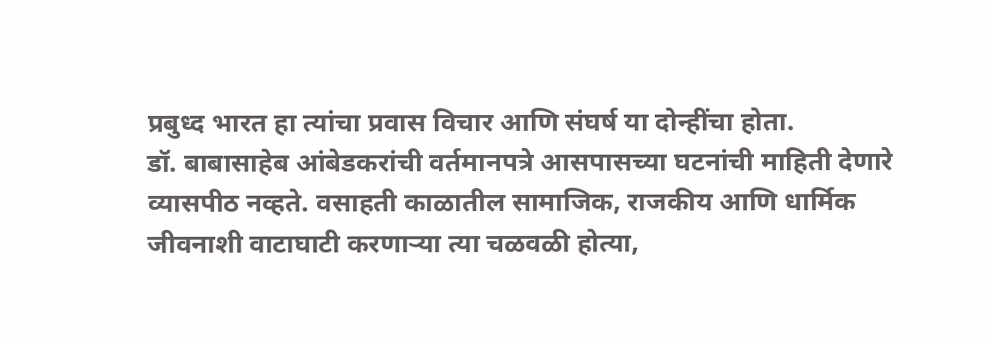प्रबुध्द भारत हा त्यांचा प्रवास विचार आणि संघर्ष या दोन्हींचा होता.
डॉ. बाबासाहेब आंबेडकरांची वर्तमानपत्रे आसपासच्या घटनांची माहिती देणारे व्यासपीठ नव्हते. वसाहती काळातील सामाजिक, राजकीय आणि धार्मिक जीवनाशी वाटाघाटी करणाऱ्या त्या चळवळी होत्या,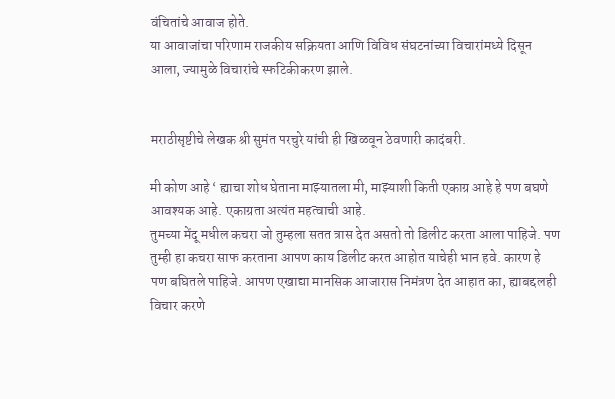वंचितांचे आवाज होते.
या आवाजांचा परिणाम राजकीय सक्रियता आणि विविध संघटनांच्या विचारांमध्ये दिसून आला, ज्यामुळे विचारांचे स्फटिकीकरण झाले.


मराठीसृष्टीचे लेखक श्री सुमंत परचुरे यांची ही खिळवून ठेवणारी कादंबरी.

मी कोण आहे ‘ ह्याचा शोध घेताना माझ्यातला मी, माझ्याशी किती एकाग्र आहे हे पण बघणे आवश्यक आहे. एकाग्रता अत्यंत महत्वाची आहे.
तुमच्या मेंदू मधील कचरा जो तुम्हला सतत त्रास देत असतो तो डिलीट करता आला पाहिजे. पण तुम्ही हा कचरा साफ करताना आपण काय डिलीट करत आहोत याचेही भान हवे. कारण हे पण बघितले पाहिजे. आपण एखाद्या मानसिक आजारास निमंत्रण देत आहात का, ह्याबद्दलही विचार करणे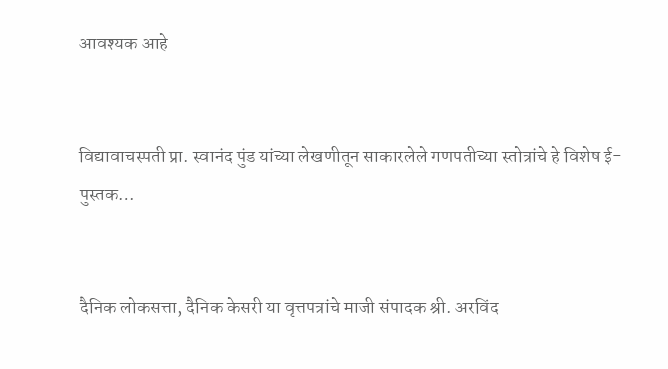आवश्यक आहे


विद्यावाचस्पती प्रा. स्वानंद पुंड यांच्या लेखणीतून साकारलेले गणपतीच्या स्तोत्रांचे हे विशेष ई-पुस्तक…


दैनिक लोकसत्ता, दैनिक केसरी या वृत्तपत्रांचे माजी संपादक श्री. अरविंद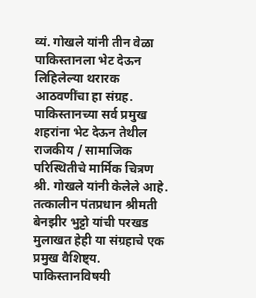व्यं. गोखले यांनी तीन वेळा पाकिस्तानला भेट देऊन लिहिलेल्या थरारक आठवणींचा हा संग्रह. पाकिस्तानच्या सर्व प्रमुख शहरांना भेट देऊन तेथील राजकीय / सामाजिक परिस्थितीचे मार्मिक चित्रण श्री. गोखले यांनी केलेले आहे.
तत्कालीन पंतप्रधान श्रीमती बेनझीर भुट्टो यांची परखड मुलाखत हेही या संग्रहाचे एक प्रमुख वैशिष्ट्य.
पाकिस्तानविषयी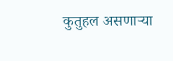कुतुहल असणाऱ्या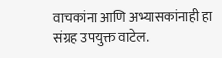वाचकांना आणि अभ्यासकांनाही हा संग्रह उपयुक्त वाटेल.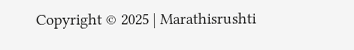Copyright © 2025 | Marathisrushti